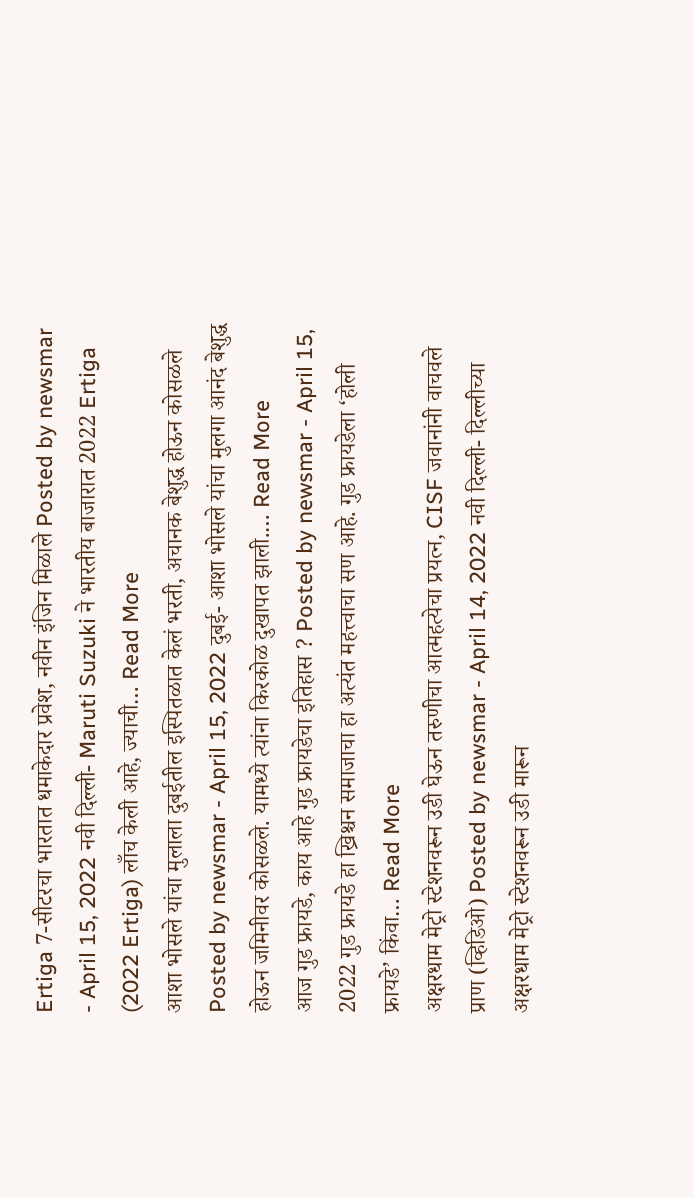Ertiga 7-सीटरचा भारतात धमाकेदार प्रवेश, नवीन इंजिन मिळाले Posted by newsmar - April 15, 2022 नवी दिल्ली- Maruti Suzuki ने भारतीय बाजारात 2022 Ertiga (2022 Ertiga) लाँच केली आहे, ज्याची… Read More
आशा भोसले यांचा मुलाला दुबईतील इस्पितळात केलं भरती, अचानक बेशुद्ध होऊन कोसळले Posted by newsmar - April 15, 2022 दुबई- आशा भोसले यांचा मुलगा आनंद बेशुद्ध होऊन जमिनीवर कोसळले. यामध्ये त्यांना किरकोळ दुखापत झाली.… Read More
आज गुड फ्रायडे, काय आहे गुड फ्रायडेचा इतिहास ? Posted by newsmar - April 15, 2022 गुड फ्रायडे हा ख्रिश्चन समाजाचा हा अत्यंत महत्त्वाचा सण आहे. गुड फ्रायडेला ‘होली फ्रायडे’ किंवा… Read More
अक्षरधाम मेट्रो स्टेशनवरून उडी घेऊन तरुणीचा आत्महत्येचा प्रयत्न, CISF जवानांनी वाचवले प्राण (व्हिडिओ) Posted by newsmar - April 14, 2022 नवी दिल्ली- दिल्लीच्या अक्षरधाम मेट्रो स्टेशनवरून उडी मारून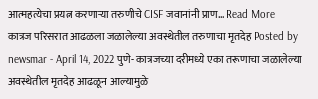आत्महत्येचा प्रयत्न करणाऱ्या तरुणीचे CISF जवानांनी प्राण… Read More
कात्रज परिसरात आढळला जळालेल्या अवस्थेतील तरुणाचा मृतदेह Posted by newsmar - April 14, 2022 पुणे- कात्रजच्या दरीमध्ये एका तरूणाचा जळालेल्या अवस्थेतील मृतदेह आढळून आल्यामुळे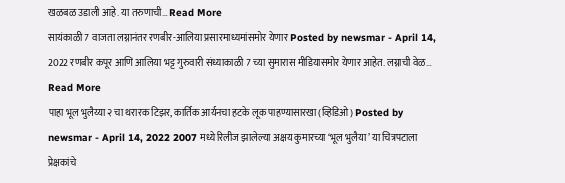खळबळ उडाली आहे. या तरुणाची… Read More
सायंकाळी 7 वाजता लग्नानंतर रणबीर-आलिया प्रसारमाध्यमांसमोर येणार Posted by newsmar - April 14, 2022 रणबीर कपूर आणि आलिया भट्ट गुरुवारी संध्याकाळी 7 च्या सुमारास मीडियासमोर येणार आहेत. लग्नाची वेळ… Read More
पाहा भूल भुलैय्या २ चा थरारक टिझर, कार्तिक आर्यनचा हटके लूक पाहण्यासारखा (व्हिडिओ) Posted by newsmar - April 14, 2022 2007 मध्ये रिलीज झालेल्या अक्षय कुमारच्या ‘भूल भुलैया’ या चित्रपटाला प्रेक्षकांचे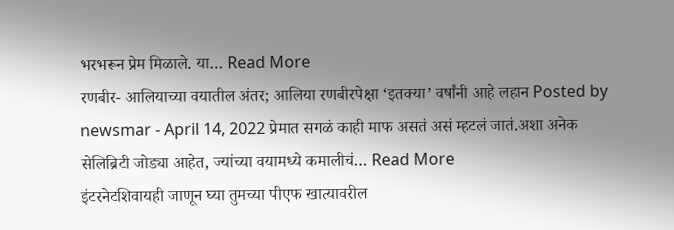भरभरून प्रेम मिळाले. या… Read More
रणबीर- आलियाच्या वयातील अंतर; आलिया रणबीरपेक्षा ‘इतक्या’ वर्षांनी आहे लहान Posted by newsmar - April 14, 2022 प्रेमात सगळं काही माफ असतं असं म्हटलं जातं.अशा अनेक सेलिब्रिटी जोड्या आहेत, ज्यांच्या वयामध्ये कमालीचं… Read More
इंटरनेटशिवायही जाणून घ्या तुमच्या पीएफ खात्यावरील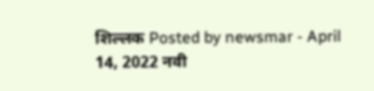शिल्लक Posted by newsmar - April 14, 2022 नवी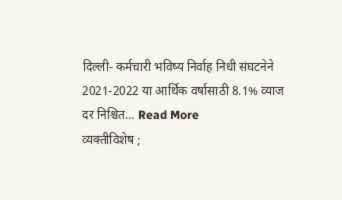दिल्ली- कर्मचारी भविष्य निर्वाह निधी संघटनेने 2021-2022 या आर्थिक वर्षासाठी 8.1% व्याज दर निश्चित… Read More
व्यक्तीविशेष ;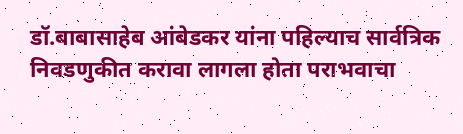डॉ.बाबासाहेब आंबेडकर यांना पहिल्याच सार्वत्रिक निवडणुकीत करावा लागला होता पराभवाचा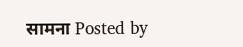सामना Posted by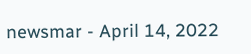newsmar - April 14, 2022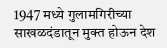1947 मध्ये गुलामगिरीच्या साखळदंडातून मुक्त होऊन देश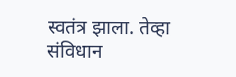स्वतंत्र झाला. तेव्हा संविधान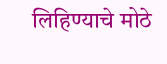लिहिण्याचे मोठे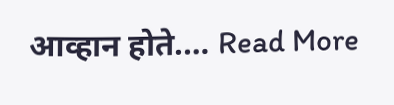आव्हान होते.… Read More